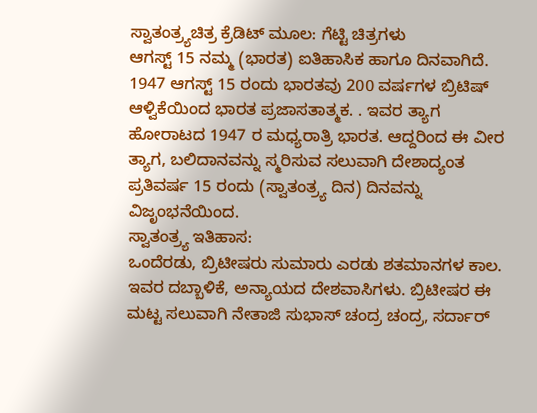ಸ್ವಾತಂತ್ರ್ಯಚಿತ್ರ ಕ್ರೆಡಿಟ್ ಮೂಲ: ಗೆಟ್ಟಿ ಚಿತ್ರಗಳು
ಆಗಸ್ಟ್ 15 ನಮ್ಮ (ಭಾರತ) ಐತಿಹಾಸಿಕ ಹಾಗೂ ದಿನವಾಗಿದೆ. 1947 ಆಗಸ್ಟ್ 15 ರಂದು ಭಾರತವು 200 ವರ್ಷಗಳ ಬ್ರಿಟಿಷ್ ಆಳ್ವಿಕೆಯಿಂದ ಭಾರತ ಪ್ರಜಾಸತಾತ್ಮಕ. . ಇವರ ತ್ಯಾಗ ಹೋರಾಟದ 1947 ರ ಮಧ್ಯರಾತ್ರಿ ಭಾರತ. ಆದ್ದರಿಂದ ಈ ವೀರ ತ್ಯಾಗ, ಬಲಿದಾನವನ್ನು ಸ್ಮರಿಸುವ ಸಲುವಾಗಿ ದೇಶಾದ್ಯಂತ ಪ್ರತಿವರ್ಷ 15 ರಂದು (ಸ್ವಾತಂತ್ರ್ಯ ದಿನ) ದಿನವನ್ನು ವಿಜೃಂಭನೆಯಿಂದ.
ಸ್ವಾತಂತ್ರ್ಯ ಇತಿಹಾಸ:
ಒಂದೆರಡು, ಬ್ರಿಟೀಷರು ಸುಮಾರು ಎರಡು ಶತಮಾನಗಳ ಕಾಲ. ಇವರ ದಬ್ಬಾಳಿಕೆ, ಅನ್ಯಾಯದ ದೇಶವಾಸಿಗಳು. ಬ್ರಿಟೀಷರ ಈ ಮಟ್ಟ ಸಲುವಾಗಿ ನೇತಾಜಿ ಸುಭಾಸ್ ಚಂದ್ರ ಚಂದ್ರ, ಸರ್ದಾರ್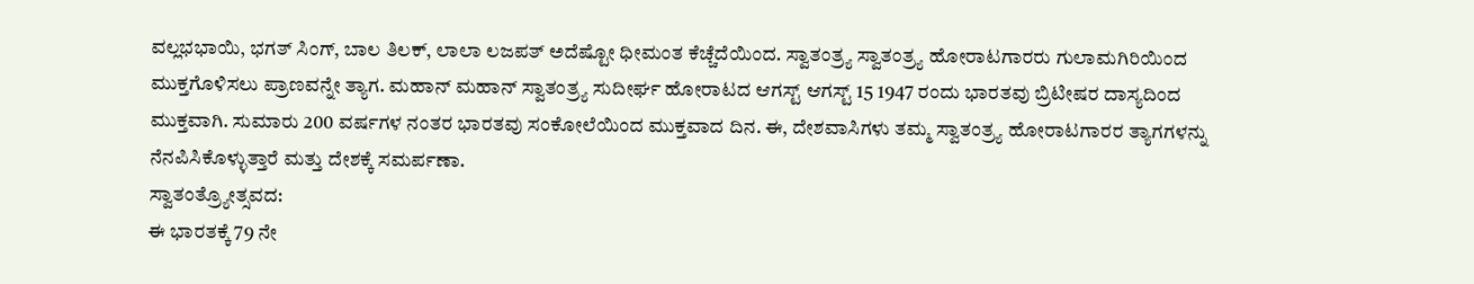ವಲ್ಲಭಭಾಯಿ, ಭಗತ್ ಸಿಂಗ್, ಬಾಲ ತಿಲಕ್, ಲಾಲಾ ಲಜಪತ್ ಅದೆಷ್ಟೋ ಧೀಮಂತ ಕೆಚ್ಚೆದೆಯಿಂದ. ಸ್ವಾತಂತ್ರ್ಯ ಸ್ವಾತಂತ್ರ್ಯ ಹೋರಾಟಗಾರರು ಗುಲಾಮಗಿರಿಯಿಂದ ಮುಕ್ತಗೊಳಿಸಲು ಪ್ರಾಣವನ್ನೇ ತ್ಯಾಗ. ಮಹಾನ್ ಮಹಾನ್ ಸ್ವಾತಂತ್ರ್ಯ ಸುದೀರ್ಘ ಹೋರಾಟದ ಆಗಸ್ಟ್ ಆಗಸ್ಟ್ 15 1947 ರಂದು ಭಾರತವು ಬ್ರಿಟೀಷರ ದಾಸ್ಯದಿಂದ ಮುಕ್ತವಾಗಿ. ಸುಮಾರು 200 ವರ್ಷಗಳ ನಂತರ ಭಾರತವು ಸಂಕೋಲೆಯಿಂದ ಮುಕ್ತವಾದ ದಿನ. ಈ, ದೇಶವಾಸಿಗಳು ತಮ್ಮ ಸ್ವಾತಂತ್ರ್ಯ ಹೋರಾಟಗಾರರ ತ್ಯಾಗಗಳನ್ನು ನೆನಪಿಸಿಕೊಳ್ಳುತ್ತಾರೆ ಮತ್ತು ದೇಶಕ್ಕೆ ಸಮರ್ಪಣಾ.
ಸ್ವಾತಂತ್ರ್ಯೋತ್ಸವದ:
ಈ ಭಾರತಕ್ಕೆ 79 ನೇ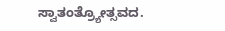ಸ್ವಾತಂತ್ರ್ಯೋತ್ಸವದ.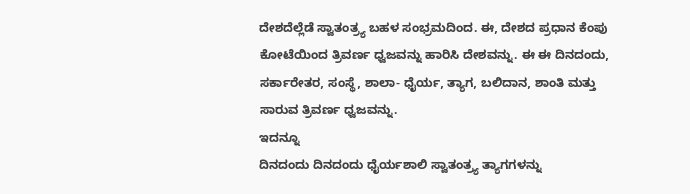ದೇಶದೆಲ್ಲೆಡೆ ಸ್ವಾತಂತ್ರ್ಯ ಬಹಳ ಸಂಭ್ರಮದಿಂದ. ಈ, ದೇಶದ ಪ್ರಧಾನ ಕೆಂಪು ಕೋಟೆಯಿಂದ ತ್ರಿವರ್ಣ ಧ್ವಜವನ್ನು ಹಾರಿಸಿ ದೇಶವನ್ನು. ಈ ಈ ದಿನದಂದು, ಸರ್ಕಾರೇತರ, ಸಂಸ್ಥೆ, ಶಾಲಾ- ಧೈರ್ಯ, ತ್ಯಾಗ, ಬಲಿದಾನ, ಶಾಂತಿ ಮತ್ತು ಸಾರುವ ತ್ರಿವರ್ಣ ಧ್ವಜವನ್ನು.
ಇದನ್ನೂ
ದಿನದಂದು ದಿನದಂದು ಧೈರ್ಯಶಾಲಿ ಸ್ವಾತಂತ್ರ್ಯ ತ್ಯಾಗಗಳನ್ನು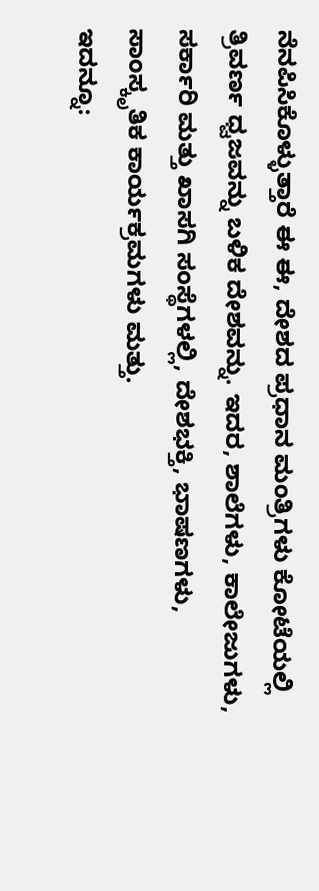ನೆನಪಿಸಿಕೊಳ್ಳುತ್ತಾರೆ ಈ ಈ, ದೇಶದ ಪ್ರಧಾನ ಮಂತ್ರಿಗಳು ಕೋಟೆಯಲ್ಲಿ ತ್ರಿವರ್ಣ ಧ್ವಜವನ್ನು ಬಳಿಕ ದೇಶವನ್ನು. ಇದರ, ಶಾಲೆಗಳು, ಕಾಲೇಜುಗಳು, ಸರ್ಕಾರಿ ಮತ್ತು ಖಾಸಗಿ ಸಂಸ್ಥೆಗಳಲ್ಲಿ, ದೇಶಭಕ್ತಿ, ಭಾಷಣಗಳು, ಸಾಂಸ್ಕೃತಿಕ ಕಾರ್ಯಕ್ರಮಗಳು ಮತ್ತು.
ಇದನ್ನೂ: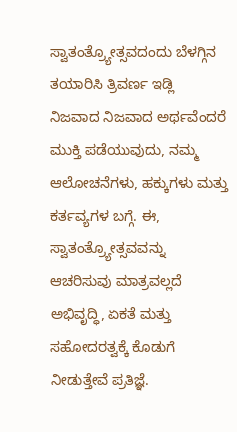ಸ್ವಾತಂತ್ರ್ಯೋತ್ಸವದಂದು ಬೆಳಗ್ಗಿನ ತಯಾರಿಸಿ ತ್ರಿವರ್ಣ ಇಡ್ಲಿ
ನಿಜವಾದ ನಿಜವಾದ ಅರ್ಥವೆಂದರೆ ಮುಕ್ತಿ ಪಡೆಯುವುದು, ನಮ್ಮ ಆಲೋಚನೆಗಳು, ಹಕ್ಕುಗಳು ಮತ್ತು ಕರ್ತವ್ಯಗಳ ಬಗ್ಗೆ. ಈ, ಸ್ವಾತಂತ್ರ್ಯೋತ್ಸವವನ್ನು ಆಚರಿಸುವು ಮಾತ್ರವಲ್ಲದೆ ಅಭಿವೃದ್ಧಿ, ಏಕತೆ ಮತ್ತು ಸಹೋದರತ್ವಕ್ಕೆ ಕೊಡುಗೆ ನೀಡುತ್ತೇವೆ ಪ್ರತಿಜ್ಞೆ.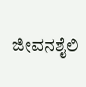ಜೀವನಶೈಲಿ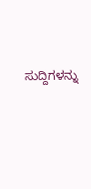ಸುದ್ದಿಗಳನ್ನು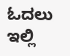ಓದಲು ಇಲ್ಲಿ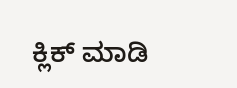ಕ್ಲಿಕ್ ಮಾಡಿ